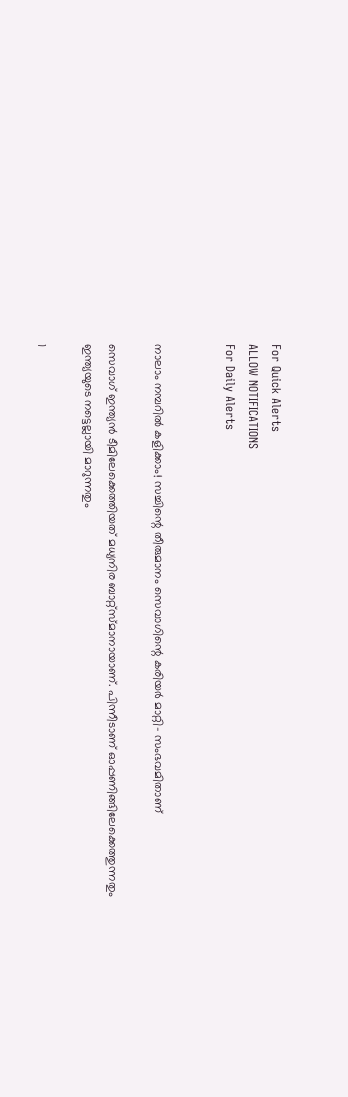For Quick Alerts
ALLOW NOTIFICATIONS
For Daily Alerts


നാലാം നമ്പറില്‍ കളിക്കാം! സച്ചിന്റെ തീരുമാനം സെവാഗിന്റെ കരിയര്‍ മാറ്റി- സംഭവമിതാണ്

സെവാഗ് ഇന്ത്യന്‍ ടീമിലേക്കെത്തിയത് മധ്യനിര ബാറ്റ്‌സ്മാനായാണ്. പിന്നീടാണ് ഓപ്പണിങ്ങിലേക്കെത്തുന്നതും ഇന്ത്യയുടെ നട്ടെല്ലായി മാറുന്നതും

1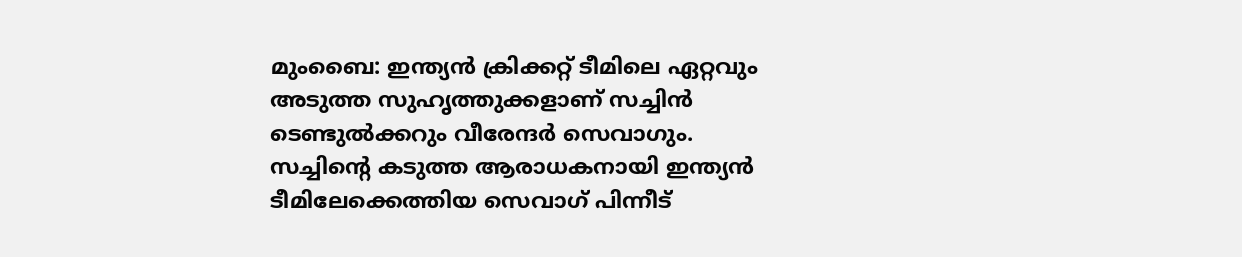മുംബൈ: ഇന്ത്യന്‍ ക്രിക്കറ്റ് ടീമിലെ ഏറ്റവും അടുത്ത സുഹൃത്തുക്കളാണ് സച്ചിന്‍ ടെണ്ടുല്‍ക്കറും വീരേന്ദര്‍ സെവാഗും. സച്ചിന്റെ കടുത്ത ആരാധകനായി ഇന്ത്യന്‍ ടീമിലേക്കെത്തിയ സെവാഗ് പിന്നീട്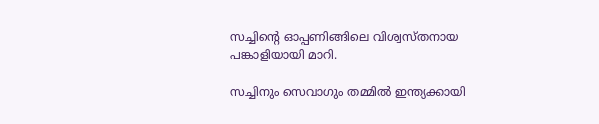സച്ചിന്റെ ഓപ്പണിങ്ങിലെ വിശ്വസ്തനായ പങ്കാളിയായി മാറി.

സച്ചിനും സെവാഗും തമ്മില്‍ ഇന്ത്യക്കായി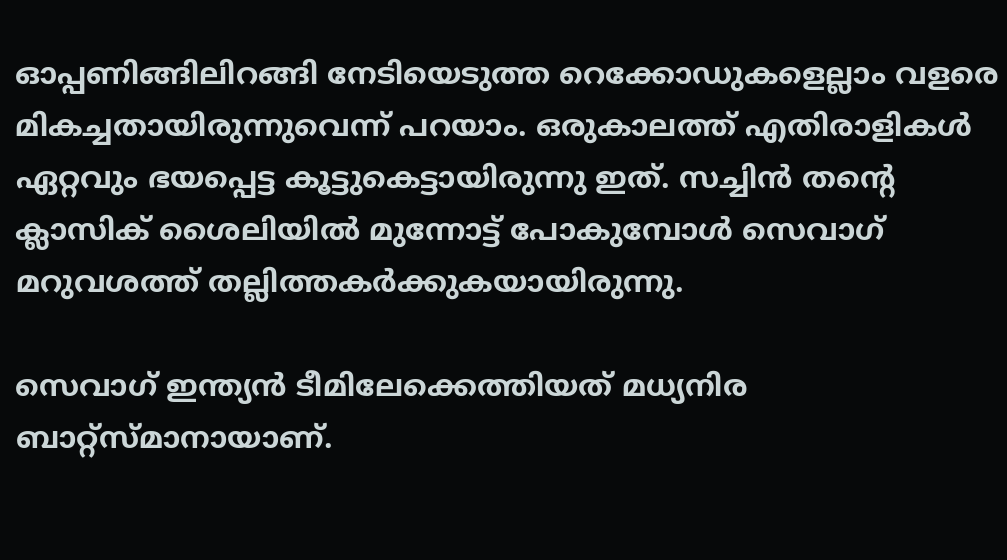ഓപ്പണിങ്ങിലിറങ്ങി നേടിയെടുത്ത റെക്കോഡുകളെല്ലാം വളരെ മികച്ചതായിരുന്നുവെന്ന് പറയാം. ഒരുകാലത്ത് എതിരാളികള്‍ ഏറ്റവും ഭയപ്പെട്ട കൂട്ടുകെട്ടായിരുന്നു ഇത്. സച്ചിന്‍ തന്റെ ക്ലാസിക് ശൈലിയില്‍ മുന്നോട്ട് പോകുമ്പോള്‍ സെവാഗ് മറുവശത്ത് തല്ലിത്തകര്‍ക്കുകയായിരുന്നു.

സെവാഗ് ഇന്ത്യന്‍ ടീമിലേക്കെത്തിയത് മധ്യനിര ബാറ്റ്‌സ്മാനായാണ്.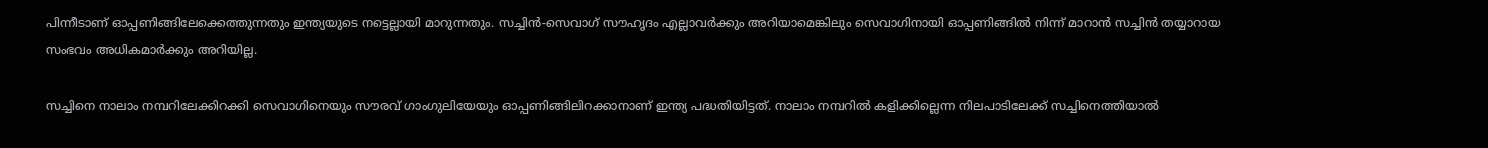പിന്നീടാണ് ഓപ്പണിങ്ങിലേക്കെത്തുന്നതും ഇന്ത്യയുടെ നട്ടെല്ലായി മാറുന്നതും. സച്ചിന്‍-സെവാഗ് സൗഹൃദം എല്ലാവര്‍ക്കും അറിയാമെങ്കിലും സെവാഗിനായി ഓപ്പണിങ്ങില്‍ നിന്ന് മാറാന്‍ സച്ചിന്‍ തയ്യാറായ സംഭവം അധികമാര്‍ക്കും അറിയില്ല.

സച്ചിനെ നാലാം നമ്പറിലേക്കിറക്കി സെവാഗിനെയും സൗരവ് ഗാംഗുലിയേയും ഓപ്പണിങ്ങിലിറക്കാനാണ് ഇന്ത്യ പദ്ധതിയിട്ടത്. നാലാം നമ്പറില്‍ കളിക്കില്ലെന്ന നിലപാടിലേക്ക് സച്ചിനെത്തിയാല്‍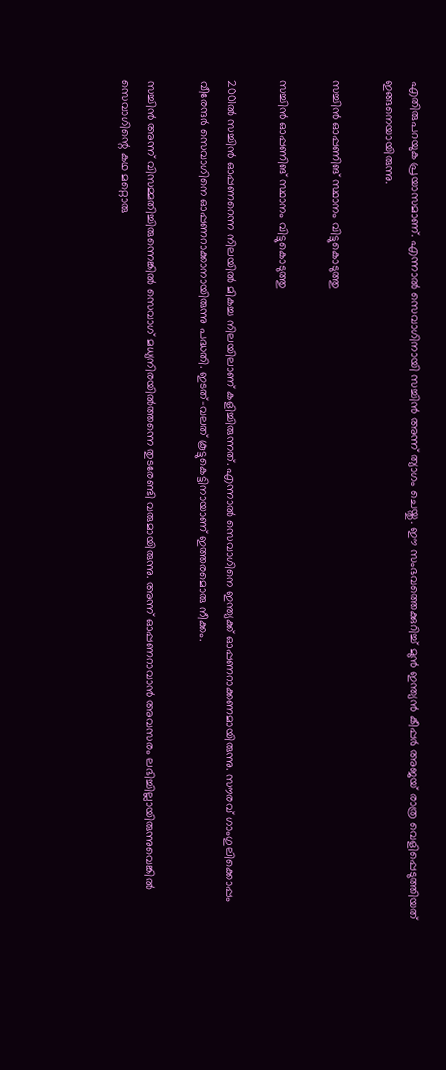എതിരുപറയുക പ്രയാസമാണ്. എന്നാല്‍ സെവാഗിനായി സച്ചിന്‍ അന്ന് ത്യാഗം ചെയ്തു. ഈ സംഭവത്തെക്കുറിച്ച് മുന്‍ ഇന്ത്യന്‍ കീപ്പര്‍ അജയ് രാത്ര വെളിപ്പെടുത്തിയത് ഇങ്ങനെയായിരുന്നു.

സച്ചിന്‍ ഓപ്പണിങ് സ്ഥാനം വിട്ടുകൊടുത്തു

സച്ചിന്‍ ഓപ്പണിങ് സ്ഥാനം വിട്ടുകൊടുത്തു

2001ല്‍ സച്ചിന്‍ ഓപ്പണറെന്ന നിലയില്‍ മികച്ച നിലയിലാണ് കളിച്ചിരുന്നത്. എന്നാല്‍ സെവാഗിനെ ഇന്ത്യക്ക് ഓപ്പണറാക്കണമായിരുന്നു. സൗരവ് ഗാംഗുലിക്കൊപ്പം വീരേന്ദര്‍ സെവാഗിനെ ഓപ്പണറാക്കാനായിരുന്നു പദ്ധതി. ഇടത്-വലത് കൂട്ടുകെട്ടിനായാണ് ഇത്തരമൊരു നീക്കം.

സച്ചിന്‍ അന്ന് വിസമ്മതിച്ചിരുന്നെങ്കില്‍ സെവാഗ് മധ്യനിരയില്‍ത്തന്നെ തുടരേണ്ടി വരുമായിരുന്നു. അന്ന് ഓപ്പണറാവാന്‍ അവസരം ലഭിച്ചില്ലായിരുന്നുവെങ്കില്‍ സെവാഗിന്റെ കഥ മറ്റൊരു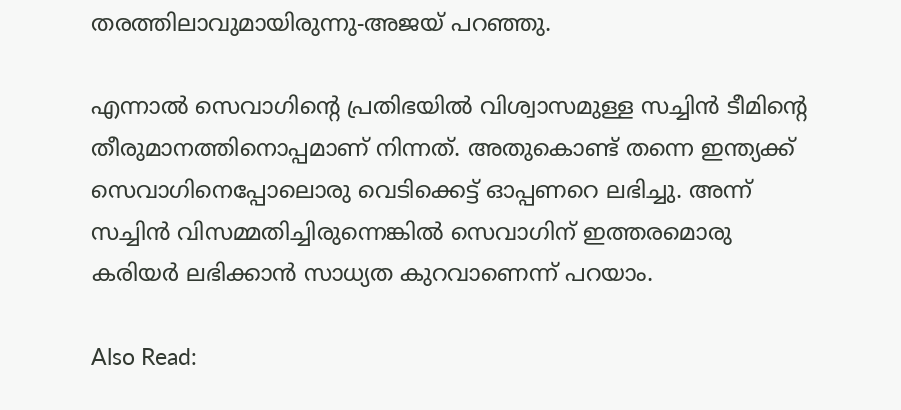തരത്തിലാവുമായിരുന്നു-അജയ് പറഞ്ഞു.

എന്നാല്‍ സെവാഗിന്റെ പ്രതിഭയില്‍ വിശ്വാസമുള്ള സച്ചിന്‍ ടീമിന്റെ തീരുമാനത്തിനൊപ്പമാണ് നിന്നത്. അതുകൊണ്ട് തന്നെ ഇന്ത്യക്ക് സെവാഗിനെപ്പോലൊരു വെടിക്കെട്ട് ഓപ്പണറെ ലഭിച്ചു. അന്ന് സച്ചിന്‍ വിസമ്മതിച്ചിരുന്നെങ്കില്‍ സെവാഗിന് ഇത്തരമൊരു കരിയര്‍ ലഭിക്കാന്‍ സാധ്യത കുറവാണെന്ന് പറയാം.

Also Read: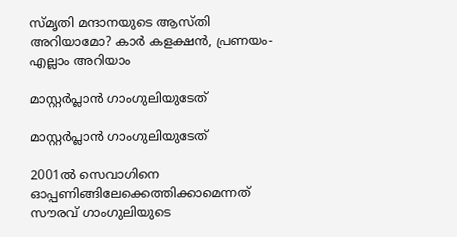സ്മൃതി മന്ദാനയുടെ ആസ്തി അറിയാമോ? കാര്‍ കളക്ഷന്‍, പ്രണയം- എല്ലാം അറിയാം

മാസ്റ്റര്‍പ്ലാന്‍ ഗാംഗുലിയുടേത്

മാസ്റ്റര്‍പ്ലാന്‍ ഗാംഗുലിയുടേത്

2001ല്‍ സെവാഗിനെ ഓപ്പണിങ്ങിലേക്കെത്തിക്കാമെന്നത് സൗരവ് ഗാംഗുലിയുടെ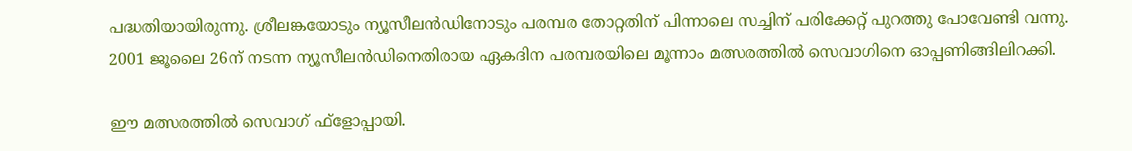പദ്ധതിയായിരുന്നു. ശ്രീലങ്കയോടും ന്യൂസീലന്‍ഡിനോടും പരമ്പര തോറ്റതിന് പിന്നാലെ സച്ചിന് പരിക്കേറ്റ് പുറത്തു പോവേണ്ടി വന്നു. 2001 ജൂലൈ 26ന് നടന്ന ന്യൂസീലന്‍ഡിനെതിരായ ഏകദിന പരമ്പരയിലെ മൂന്നാം മത്സരത്തില്‍ സെവാഗിനെ ഓപ്പണിങ്ങിലിറക്കി.

ഈ മത്സരത്തില്‍ സെവാഗ് ഫ്‌ളോപ്പായി.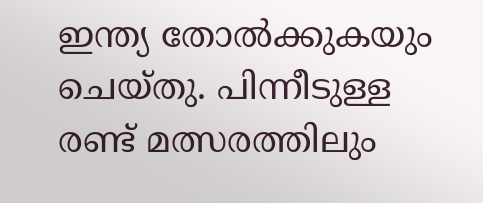ഇന്ത്യ തോല്‍ക്കുകയും ചെയ്തു. പിന്നീടുള്ള രണ്ട് മത്സരത്തിലും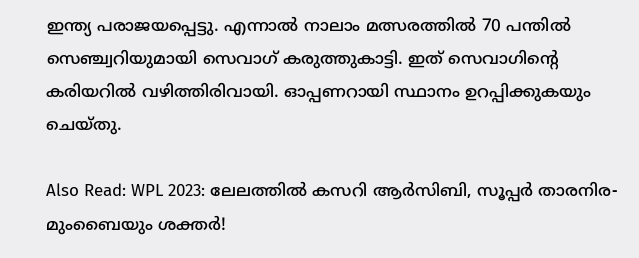ഇന്ത്യ പരാജയപ്പെട്ടു. എന്നാല്‍ നാലാം മത്സരത്തില്‍ 70 പന്തില്‍ സെഞ്ച്വറിയുമായി സെവാഗ് കരുത്തുകാട്ടി. ഇത് സെവാഗിന്റെ കരിയറില്‍ വഴിത്തിരിവായി. ഓപ്പണറായി സ്ഥാനം ഉറപ്പിക്കുകയും ചെയ്തു.

Also Read: WPL 2023: ലേലത്തില്‍ കസറി ആര്‍സിബി, സൂപ്പര്‍ താരനിര- മുംബൈയും ശക്തര്‍!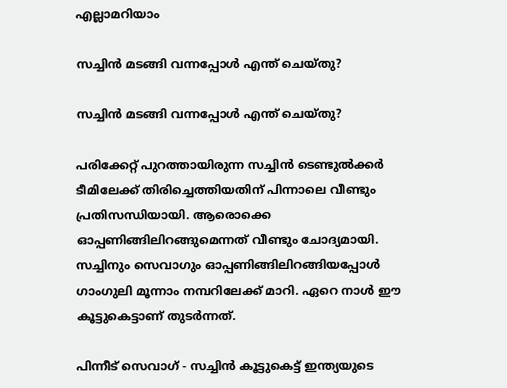എല്ലാമറിയാം

സച്ചിന്‍ മടങ്ങി വന്നപ്പോള്‍ എന്ത് ചെയ്തു?

സച്ചിന്‍ മടങ്ങി വന്നപ്പോള്‍ എന്ത് ചെയ്തു?

പരിക്കേറ്റ് പുറത്തായിരുന്ന സച്ചിന്‍ ടെണ്ടുല്‍ക്കര്‍ ടീമിലേക്ക് തിരിച്ചെത്തിയതിന് പിന്നാലെ വീണ്ടും പ്രതിസന്ധിയായി. ആരൊക്കെ ഓപ്പണിങ്ങിലിറങ്ങുമെന്നത് വീണ്ടും ചോദ്യമായി. സച്ചിനും സെവാഗും ഓപ്പണിങ്ങിലിറങ്ങിയപ്പോള്‍ ഗാംഗുലി മൂന്നാം നമ്പറിലേക്ക് മാറി. ഏറെ നാള്‍ ഈ കൂട്ടുകെട്ടാണ് തുടര്‍ന്നത്.

പിന്നീട് സെവാഗ് - സച്ചിന്‍ കൂട്ടുകെട്ട് ഇന്ത്യയുടെ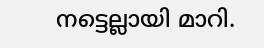നട്ടെല്ലായി മാറി.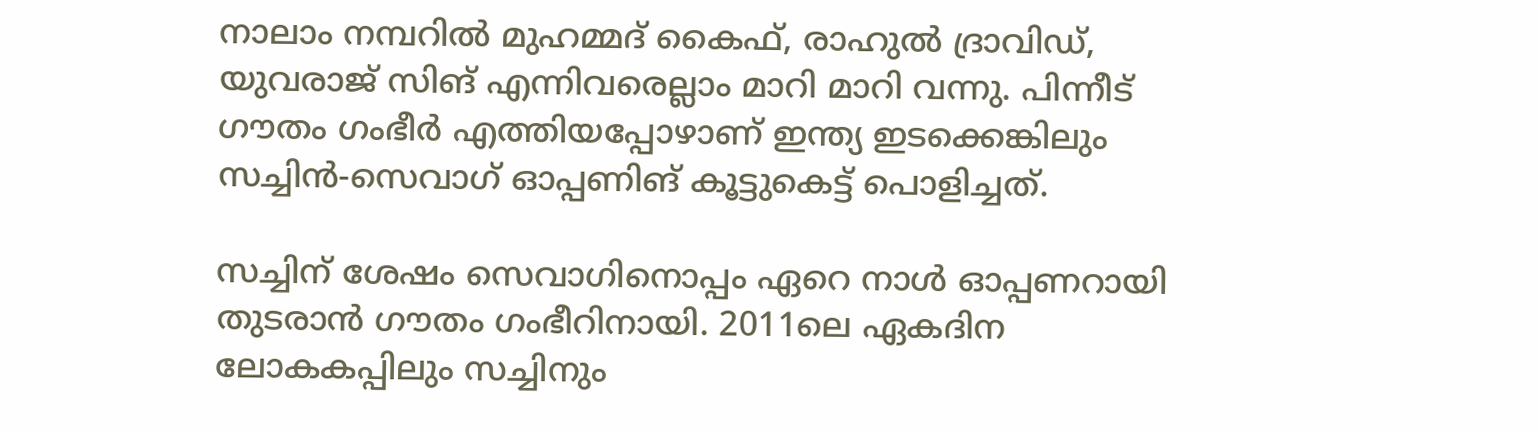നാലാം നമ്പറില്‍ മുഹമ്മദ് കൈഫ്, രാഹുല്‍ ദ്രാവിഡ്, യുവരാജ് സിങ് എന്നിവരെല്ലാം മാറി മാറി വന്നു. പിന്നീട് ഗൗതം ഗംഭീര്‍ എത്തിയപ്പോഴാണ് ഇന്ത്യ ഇടക്കെങ്കിലും സച്ചിന്‍-സെവാഗ് ഓപ്പണിങ് കൂട്ടുകെട്ട് പൊളിച്ചത്.

സച്ചിന് ശേഷം സെവാഗിനൊപ്പം ഏറെ നാള്‍ ഓപ്പണറായി തുടരാന്‍ ഗൗതം ഗംഭീറിനായി. 2011ലെ ഏകദിന ലോകകപ്പിലും സച്ചിനും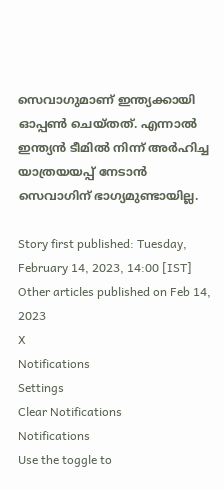സെവാഗുമാണ് ഇന്ത്യക്കായി ഓപ്പണ്‍ ചെയ്തത്. എന്നാല്‍ ഇന്ത്യന്‍ ടീമില്‍ നിന്ന് അര്‍ഹിച്ച യാത്രയയപ്പ് നേടാന്‍ സെവാഗിന് ഭാഗ്യമുണ്ടായില്ല.

Story first published: Tuesday, February 14, 2023, 14:00 [IST]
Other articles published on Feb 14, 2023
X
Notifications
Settings
Clear Notifications
Notifications
Use the toggle to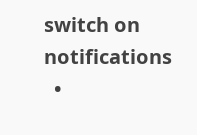switch on notifications
  •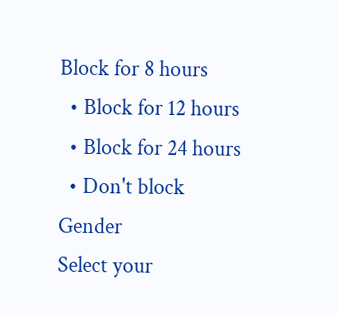Block for 8 hours
  • Block for 12 hours
  • Block for 24 hours
  • Don't block
Gender
Select your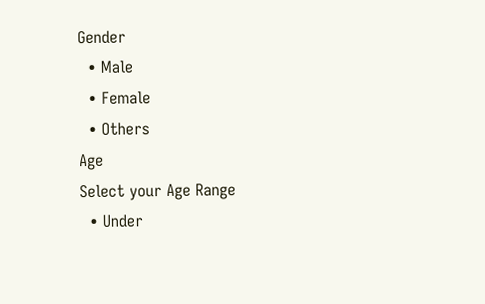Gender
  • Male
  • Female
  • Others
Age
Select your Age Range
  • Under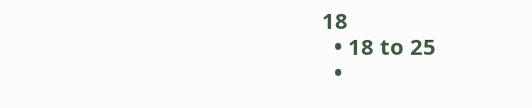18
  • 18 to 25
  •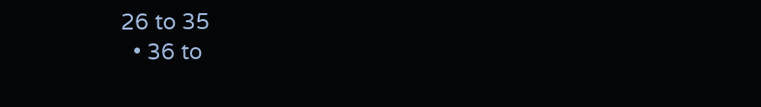26 to 35
  • 36 to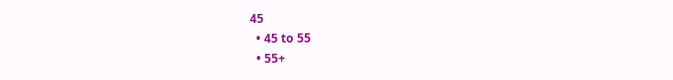45
  • 45 to 55
  • 55+